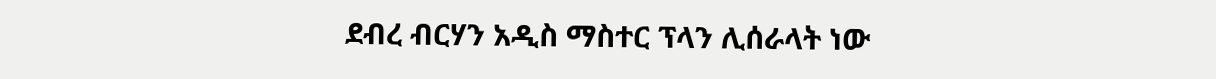ደብረ ብርሃን አዲስ ማስተር ፕላን ሊሰራላት ነው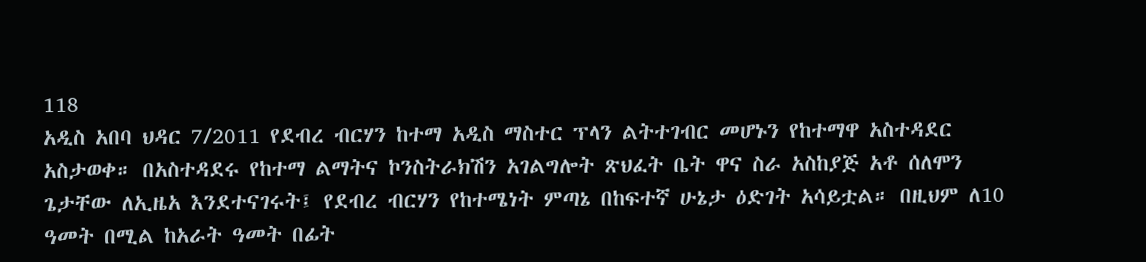118
አዲስ አበባ ህዳር 7/2011 የደብረ ብርሃን ከተማ አዲስ ማስተር ፕላን ልትተገብር መሆኑን የከተማዋ አስተዳደር አስታወቀ። በአስተዳደሩ የከተማ ልማትና ኮንስትራክሽን አገልግሎት ጽህፈት ቤት ዋና ስራ አስከያጅ አቶ ሰለሞን ጌታቸው ለኢዜአ እንደተናገሩት፤ የደብረ ብርሃን የከተሜነት ምጣኔ በከፍተኛ ሁኔታ ዕድገት አሳይቷል። በዚህም ለ10 ዓመት በሚል ከአራት ዓመት በፊት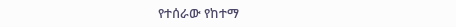የተሰራው የከተማ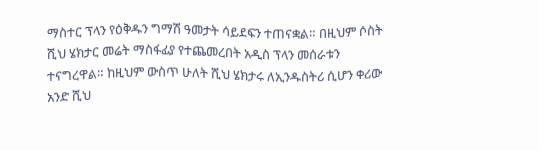ማስተር ፕላን የዕቅዱን ግማሽ ዓመታት ሳይደፍን ተጠናቋል። በዚህም ሶስት ሺህ ሄክታር መሬት ማስፋፊያ የተጨመረበት አዲስ ፕላን መሰራቱን ተናግረዋል። ከዚህም ውስጥ ሁለት ሺህ ሄክታሩ ለኢንዱስትሪ ሲሆን ቀሪው አንድ ሺህ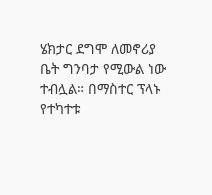ሄክታር ደግሞ ለመኖሪያ ቤት ግንባታ የሚውል ነው ተብሏል። በማስተር ፕላኑ የተካተቱ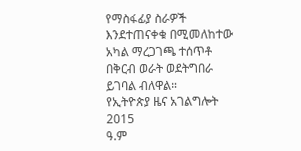የማስፋፊያ ስራዎች እንደተጠናቀቁ በሚመለከተው አካል ማረጋገጫ ተሰጥቶ በቅርብ ወራት ወደትግበራ ይገባል ብለዋል።
የኢትዮጵያ ዜና አገልግሎት
2015
ዓ.ም